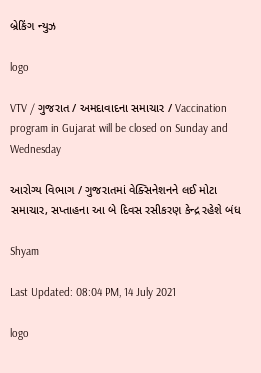બ્રેકિંગ ન્યુઝ

logo

VTV / ગુજરાત / અમદાવાદના સમાચાર / Vaccination program in Gujarat will be closed on Sunday and Wednesday

આરોગ્ય વિભાગ / ગુજરાતમાં વેક્સિનેશનને લઈ મોટા સમાચાર, સપ્તાહના આ બે દિવસ રસીકરણ કેન્દ્ર રહેશે બંધ

Shyam

Last Updated: 08:04 PM, 14 July 2021

logo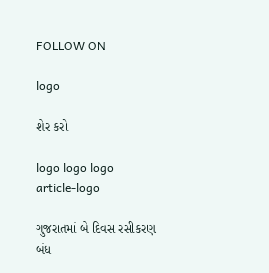FOLLOW ON

logo

શેર કરો

logo logo logo
article-logo

ગુજરાતમાં બે દિવસ રસીકરણ બંધ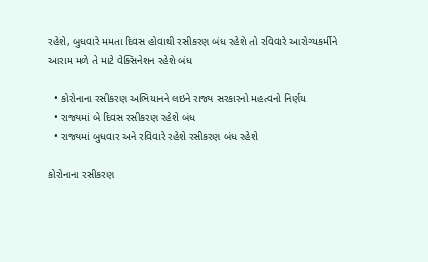રહેશે, બુધવારે મમતા દિવસ હોવાથી રસીકરણ બંધ રહેશે તો રવિવારે આરોગ્યકર્મીને આરામ મળે તે માટે વેક્સિનેશન રહેશે બંધ

  • કોરોનાના રસીકરણ અભિયાનને લઇને રાજ્ય સરકારનો મહત્વનો નિર્ણય
  • રાજ્યમાં બે દિવસ રસીકરણ રહેશે બંધ
  • રાજ્યમાં બુધવાર અને રવિવારે રહેશે રસીકરણ બંધ રહેશે

કોરોનાના રસીકરણ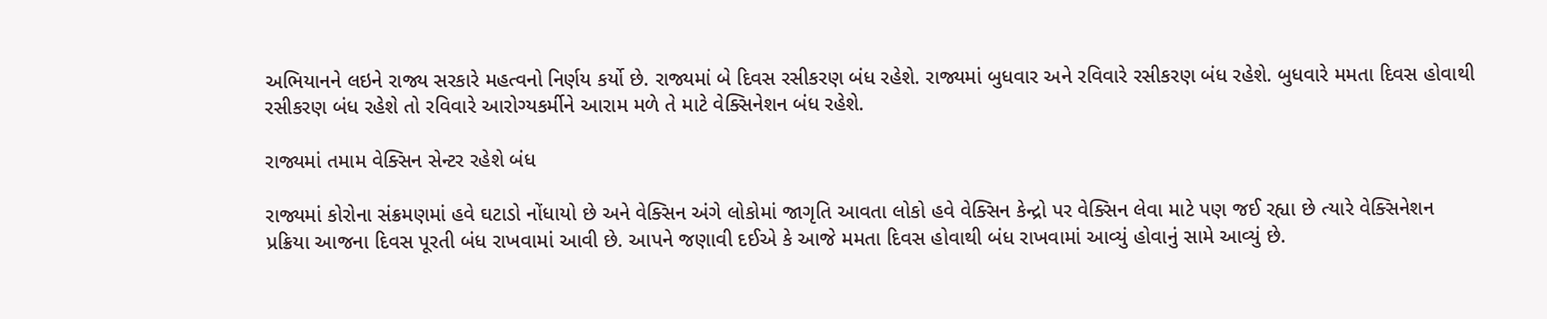અભિયાનને લઇને રાજ્ય સરકારે મહત્વનો નિર્ણય કર્યો છે. રાજ્યમાં બે દિવસ રસીકરણ બંધ રહેશે. રાજ્યમાં બુધવાર અને રવિવારે રસીકરણ બંધ રહેશે. બુધવારે મમતા દિવસ હોવાથી રસીકરણ બંધ રહેશે તો રવિવારે આરોગ્યકર્મીને આરામ મળે તે માટે વેક્સિનેશન બંધ રહેશે.

રાજ્યમાં તમામ વેક્સિન સેન્ટર રહેશે બંધ

રાજ્યમાં કોરોના સંક્રમણમાં હવે ઘટાડો નોંધાયો છે અને વેક્સિન અંગે લોકોમાં જાગૃતિ આવતા લોકો હવે વેક્સિન કેન્દ્રો પર વેક્સિન લેવા માટે પણ જઈ રહ્યા છે ત્યારે વેક્સિનેશન પ્રક્રિયા આજના દિવસ પૂરતી બંધ રાખવામાં આવી છે. આપને જણાવી દઈએ કે આજે મમતા દિવસ હોવાથી બંધ રાખવામાં આવ્યું હોવાનું સામે આવ્યું છે.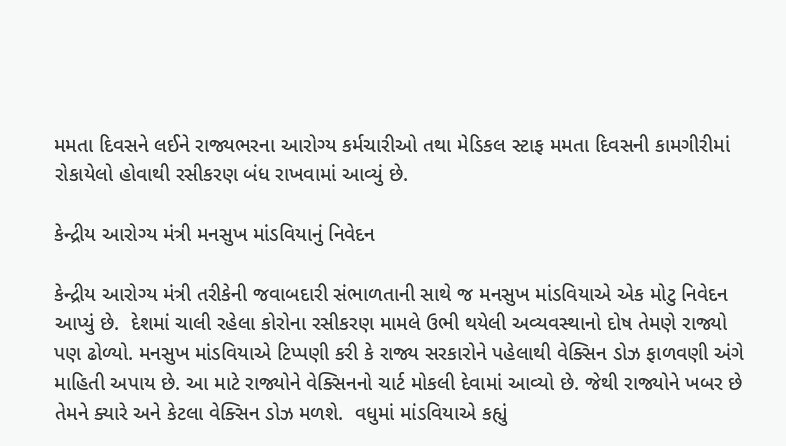મમતા દિવસને લઈને રાજ્યભરના આરોગ્ય કર્મચારીઓ તથા મેડિકલ સ્ટાફ મમતા દિવસની કામગીરીમાં રોકાયેલો હોવાથી રસીકરણ બંધ રાખવામાં આવ્યું છે.

કેન્દ્રીય આરોગ્ય મંત્રી મનસુખ માંડવિયાનું નિવેદન

કેન્દ્રીય આરોગ્ય મંત્રી તરીકેની જવાબદારી સંભાળતાની સાથે જ મનસુખ માંડવિયાએ એક મોટુ નિવેદન આપ્યું છે.  દેશમાં ચાલી રહેલા કોરોના રસીકરણ મામલે ઉભી થયેલી અવ્યવસ્થાનો દોષ તેમણે રાજ્યો પણ ઢોળ્યો. મનસુખ માંડવિયાએ ટિપ્પણી કરી કે રાજ્ય સરકારોને પહેલાથી વેક્સિન ડોઝ ફાળવણી અંગે માહિતી અપાય છે. આ માટે રાજ્યોને વેક્સિનનો ચાર્ટ મોકલી દેવામાં આવ્યો છે. જેથી રાજ્યોને ખબર છે તેમને ક્યારે અને કેટલા વેક્સિન ડોઝ મળશે.  વધુમાં માંડવિયાએ કહ્યું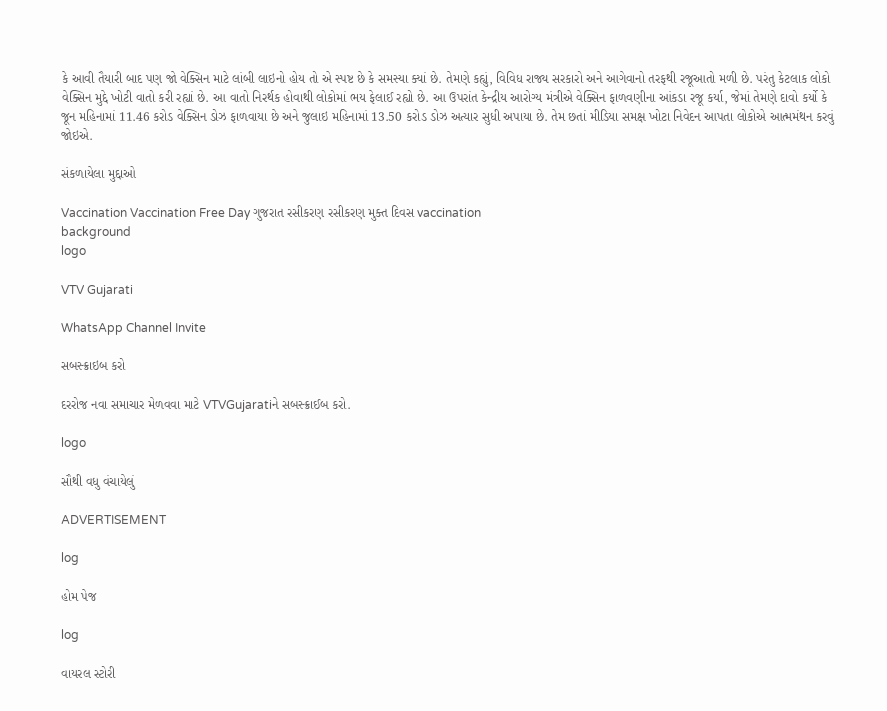કે આવી તૈયારી બાદ પણ જો વેક્સિન માટે લાંબી લાઇનો હોય તો એ સ્પષ્ટ છે કે સમસ્યા ક્યાં છે. તેમણે કહ્યું, વિવિધ રાજ્ય સરકારો અને આગેવાનો તરફથી રજૂઆતો મળી છે. પરંતુ કેટલાક લોકો વેક્સિન મુદ્દે ખોટી વાતો કરી રહ્યાં છે. આ વાતો નિરર્થક હોવાથી લોકોમાં ભય ફેલાઈ રહ્યો છે. આ ઉપરાંત કેન્દ્રીય આરોગ્ય મંત્રીએ વેક્સિન ફાળવણીના આંકડા રજૂ કર્યા, જેમાં તેમણે દાવો કર્યો કે જૂન મહિનામાં 11.46 કરોડ વેક્સિન ડોઝ ફાળવાયા છે અને જુલાઇ મહિનામાં 13.50 કરોડ ડોઝ અત્યાર સુધી અપાયા છે. તેમ છતાં મીડિયા સમક્ષ ખોટા નિવેદન આપતા લોકોએ આત્મમંથન કરવું જોઇએ.

સંકળાયેલા મુદ્દાઓ

Vaccination Vaccination Free Day ગુજરાત રસીકરણ રસીકરણ મુક્ત દિવસ vaccination
background
logo

VTV Gujarati

WhatsApp Channel Invite

સબસ્ક્રાઇબ કરો

દરરોજ નવા સમાચાર મેળવવા માટે VTVGujaratiને સબસ્ક્રાઈબ કરો.

logo

સૌથી વધુ વંચાયેલું

ADVERTISEMENT

log

હોમ પેજ

log

વાયરલ સ્ટોરી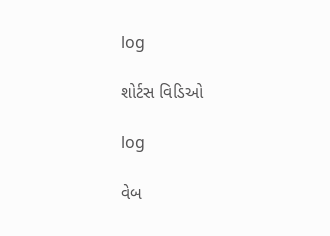log

શોર્ટસ વિડિઓ

log

વેબ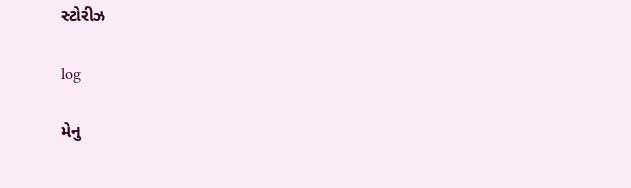સ્ટોરીઝ

log

મેનુ